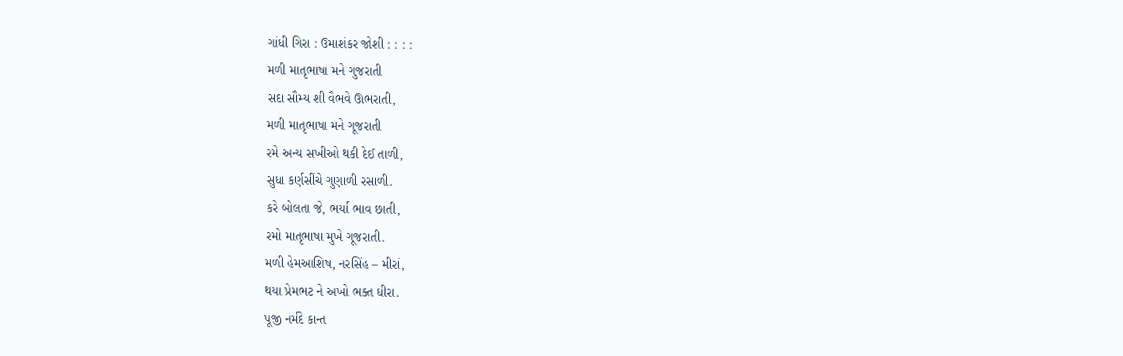ગાંધી ગિરા : ઉમાશંકર જોશી : : : :
મળી માતૃભાષા મને ગુજરાતી
સદા સૌમ્ય શી વૈભવે ઊભરાતી,
મળી માતૃભાષા મને ગૂજરાતી
રમે અન્ય સખીઓ થકી દેઈ તાળી,
સુધા કર્ણસીંચે ગુણાળી રસાળી.
કરે બોલતા જે, ભર્યા ભાવ છાતી,
રમો માતૃભાષા મુખે ગૂજરાતી.
મળી હેમઆશિષ, નરસિંહ – મીરાં,
થયા પ્રેમભટ ને અખો ભક્ત ધીરા.
પૂજી નર્મદે કાન્ત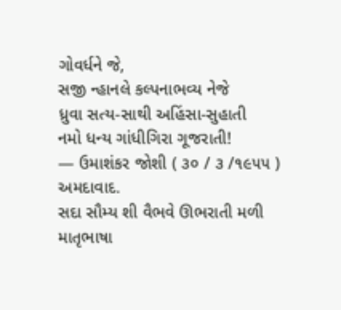ગોવર્ધને જે,
સજી ન્હાનલે કલ્પનાભવ્ય નેજે
ધ્રુવા સત્ય-સાથી અહિંસા-સુહાતી
નમો ધન્ય ગાંધીગિરા ગૂજરાતી!
— ઉમાશંકર જોશી ( ૩૦ / ૩ /૧૯૫૫ ) અમદાવાદ.
સદા સૌમ્ય શી વૈભવે ઊભરાતી મળી માતૃભાષા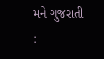મને ગુજરાતી :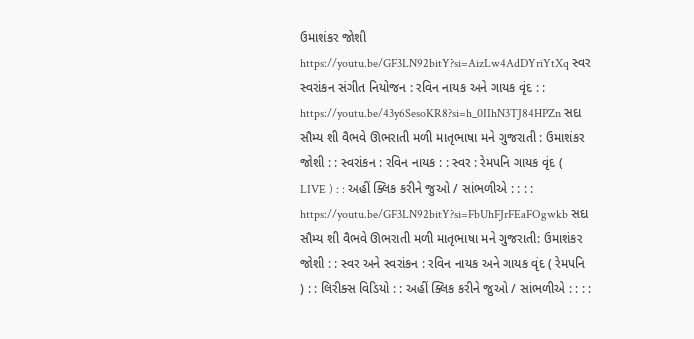ઉમાશંકર જોશી https://youtu.be/GF3LN92bitY?si=AizLw4AdDYriYtXq સ્વર સ્વરાંકન સંગીત નિયોજન : રવિન નાયક અને ગાયક વૃંદ : :
https://youtu.be/43y6SesoKR8?si=h_0IIhN3TJ84HPZn સદા સૌમ્ય શી વૈભવે ઊભરાતી મળી માતૃભાષા મને ગુજરાતી : ઉમાશંકર જોશી : : સ્વરાંકન : રવિન નાયક : : સ્વર : રેમપનિ ગાયક વૃંદ ( LIVE ) : : અહીં ક્લિક કરીને જુઓ / સાંભળીએ : : : :
https://youtu.be/GF3LN92bitY?si=FbUhFJrFEaFOgwkb સદા સૌમ્ય શી વૈભવે ઊભરાતી મળી માતૃભાષા મને ગુજરાતી: ઉમાશંકર જોશી : : સ્વર અને સ્વરાંકન : રવિન નાયક અને ગાયક વૃંદ ( રેમપનિ ) : : લિરીક્સ વિડિયો : : અહીં ક્લિક કરીને જુઓ / સાંભળીએ : : : :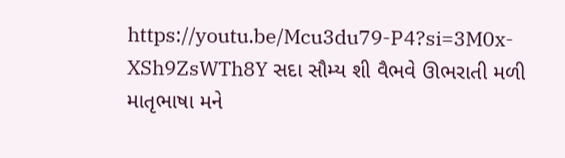https://youtu.be/Mcu3du79-P4?si=3M0x-XSh9ZsWTh8Y સદા સૌમ્ય શી વૈભવે ઊભરાતી મળી માતૃભાષા મને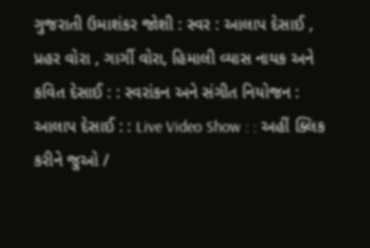ગુજરાતી ઉમાશંકર જોશી : સ્વર : આલાપ દેસાઈ , પ્રહર વોરા , ગાર્ગી વોરા, હિમાલી વ્યાસ નાયક અને કવિત દેસાઈ : : સ્વરાંકન અને સંગીત નિયોજન : આલાપ દેસાઈ : : Live Video Show : : અહીં ક્લિક કરીને જુઓ /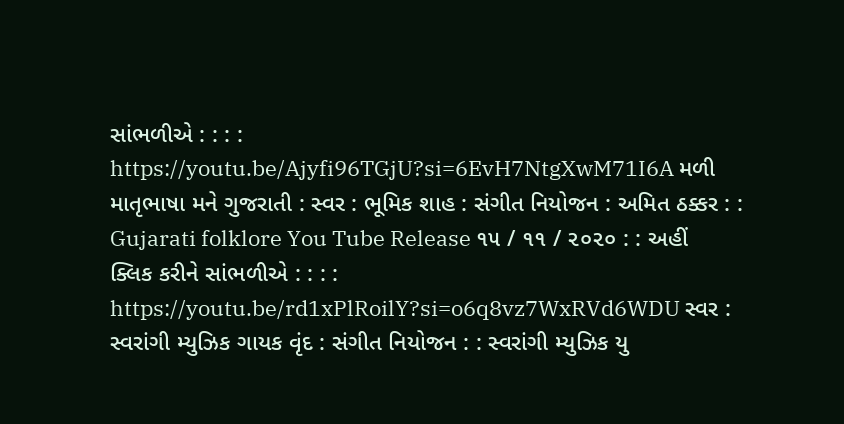સાંભળીએ : : : :
https://youtu.be/Ajyfi96TGjU?si=6EvH7NtgXwM71I6A મળી માતૃભાષા મને ગુજરાતી : સ્વર : ભૂમિક શાહ : સંગીત નિયોજન : અમિત ઠક્કર : : Gujarati folklore You Tube Release ૧૫ / ૧૧ / ૨૦૨૦ : : અહીં ક્લિક કરીને સાંભળીએ : : : :
https://youtu.be/rd1xPlRoilY?si=o6q8vz7WxRVd6WDU સ્વર : સ્વરાંગી મ્યુઝિક ગાયક વૃંદ : સંગીત નિયોજન : : સ્વરાંગી મ્યુઝિક યુ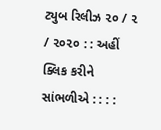ટ્યુબ રિલીઝ ૨૦ / ૨ / ૨૦૨૦ : : અહીં ક્લિક કરીને સાંભળીએ : : : :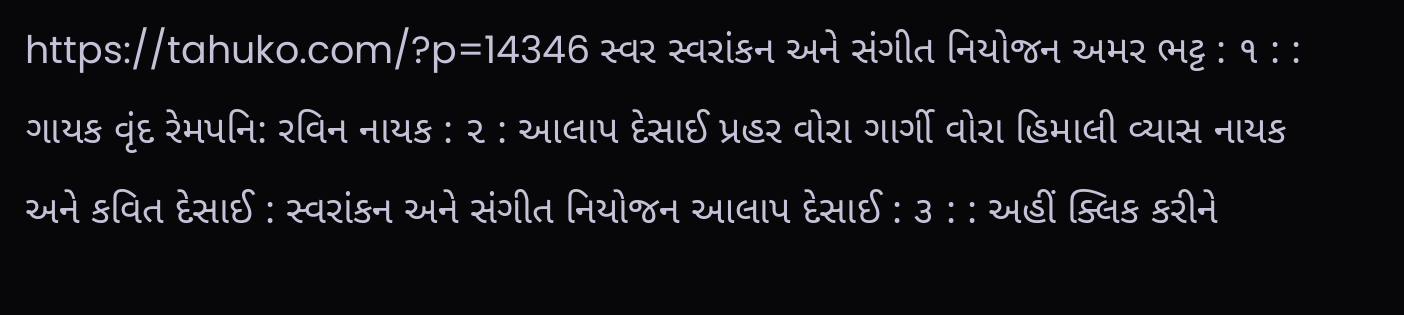https://tahuko.com/?p=14346 સ્વર સ્વરાંકન અને સંગીત નિયોજન અમર ભટ્ટ : ૧ : : ગાયક વૃંદ રેમપનિ: રવિન નાયક : ૨ : આલાપ દેસાઈ પ્રહર વોરા ગાર્ગી વોરા હિમાલી વ્યાસ નાયક અને કવિત દેસાઈ : સ્વરાંકન અને સંગીત નિયોજન આલાપ દેસાઈ : ૩ : : અહીં ક્લિક કરીને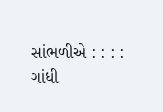સાંભળીએ : : : :
ગાંધી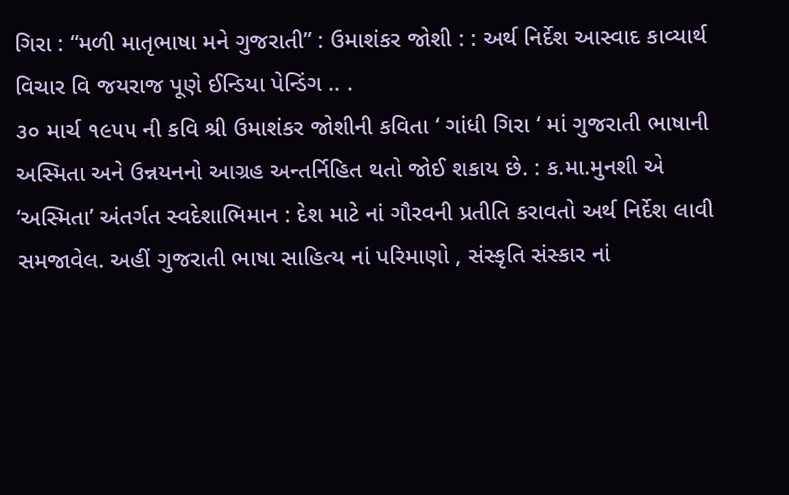ગિરા : “મળી માતૃભાષા મને ગુજરાતી” : ઉમાશંકર જોશી : : અર્થ નિર્દેશ આસ્વાદ કાવ્યાર્થ વિચાર વિ જયરાજ પૂણે ઈન્ડિયા પેન્ડિંગ .. .
૩૦ માર્ચ ૧૯૫૫ ની કવિ શ્રી ઉમાશંકર જોશીની કવિતા ‘ ગાંધી ગિરા ‘ માં ગુજરાતી ભાષાની અસ્મિતા અને ઉન્નયનનો આગ્રહ અન્તર્નિહિત થતો જોઈ શકાય છે. : ક.મા.મુનશી એ ‘અસ્મિતા’ અંતર્ગત સ્વદેશાભિમાન : દેશ માટે નાં ગૌરવની પ્રતીતિ કરાવતો અર્થ નિર્દેશ લાવી સમજાવેલ. અહીં ગુજરાતી ભાષા સાહિત્ય નાં પરિમાણો , સંસ્કૃતિ સંસ્કાર નાં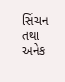સિંચન તથા અનેક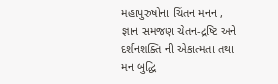મહાપુરુષોના ચિંતન મનન , જ્ઞાન સમજણ ચેતન-દ્રષ્ટિ અને દર્શનશક્તિ ની એકાત્મતા તથા મન બુદ્ધિ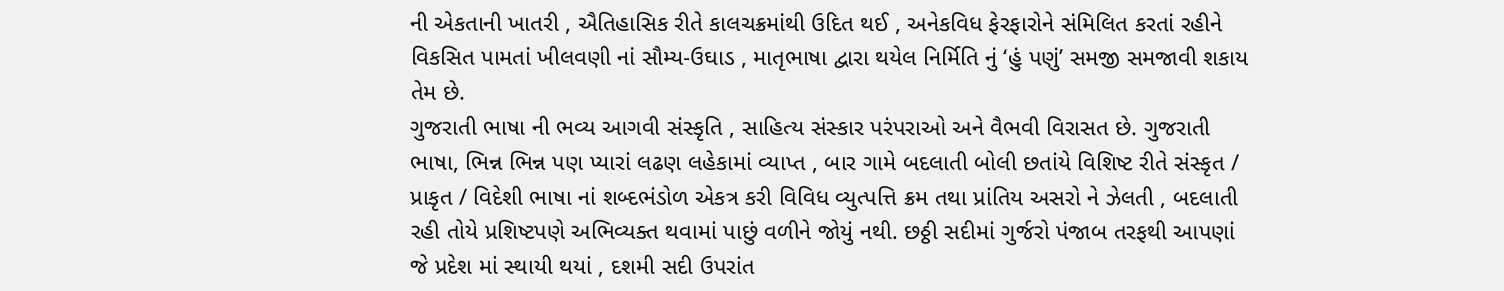ની એકતાની ખાતરી , ઐતિહાસિક રીતે કાલચક્રમાંથી ઉદિત થઈ , અનેકવિધ ફેરફારોને સંમિલિત કરતાં રહીને વિકસિત પામતાં ખીલવણી નાં સૌમ્ય-ઉઘાડ , માતૃભાષા દ્વારા થયેલ નિર્મિતિ નું ‘હું પણું’ સમજી સમજાવી શકાય તેમ છે.
ગુજરાતી ભાષા ની ભવ્ય આગવી સંસ્કૃતિ , સાહિત્ય સંસ્કાર પરંપરાઓ અને વૈભવી વિરાસત છે. ગુજરાતી ભાષા, ભિન્ન ભિન્ન પણ પ્યારાં લઢણ લહેકામાં વ્યાપ્ત , બાર ગામે બદલાતી બોલી છતાંયે વિશિષ્ટ રીતે સંસ્કૃત / પ્રાકૃત / વિદેશી ભાષા નાં શબ્દભંડોળ એકત્ર કરી વિવિધ વ્યુત્પત્તિ ક્રમ તથા પ્રાંતિય અસરો ને ઝેલતી , બદલાતી રહી તોયે પ્રશિષ્ટપણે અભિવ્યક્ત થવામાં પાછું વળીને જોયું નથી. છઠ્ઠી સદીમાં ગુર્જરો પંજાબ તરફથી આપણાં જે પ્રદેશ માં સ્થાયી થયાં , દશમી સદી ઉપરાંત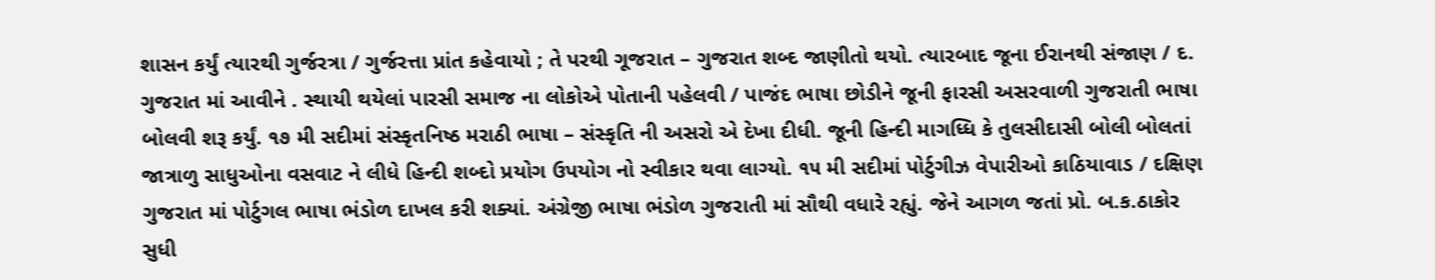શાસન કર્યું ત્યારથી ગુર્જરત્રા / ગુર્જરત્તા પ્રાંત કહેવાયો ; તે પરથી ગૂજરાત – ગુજરાત શબ્દ જાણીતો થયો. ત્યારબાદ જૂના ઈરાનથી સંજાણ / દ. ગુજરાત માં આવીને . સ્થાયી થયેલાં પારસી સમાજ ના લોકોએ પોતાની પહેલવી / પાજંદ ભાષા છોડીને જૂની ફારસી અસરવાળી ગુજરાતી ભાષા બોલવી શરૂ કર્યું. ૧૭ મી સદીમાં સંસ્કૃતનિષ્ઠ મરાઠી ભાષા – સંસ્કૃતિ ની અસરો એ દેખા દીધી. જૂની હિન્દી માગધ્ધિ કે તુલસીદાસી બોલી બોલતાં જાત્રાળુ સાધુઓના વસવાટ ને લીધે હિન્દી શબ્દો પ્રયોગ ઉપયોગ નો સ્વીકાર થવા લાગ્યો. ૧૫ મી સદીમાં પોર્ટુગીઝ વેપારીઓ કાઠિયાવાડ / દક્ષિણ ગુજરાત માં પોર્ટુગલ ભાષા ભંડોળ દાખલ કરી શક્યાં. અંગ્રેજી ભાષા ભંડોળ ગુજરાતી માં સૌથી વધારે રહ્યું. જેને આગળ જતાં પ્રો. બ.ક.ઠાકોર સુધી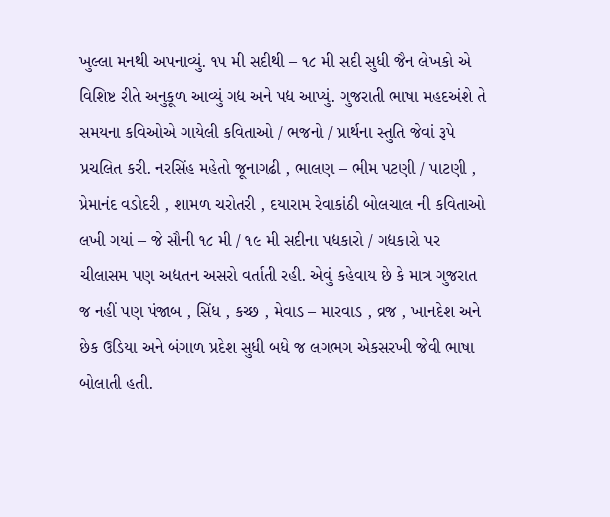ખુલ્લા મનથી અપનાવ્યું. ૧૫ મી સદીથી – ૧૮ મી સદી સુધી જૈન લેખકો એ વિશિષ્ટ રીતે અનુકૂળ આવ્યું ગદ્ય અને પદ્ય આપ્યું. ગુજરાતી ભાષા મહદઅંશે તે સમયના કવિઓએ ગાયેલી કવિતાઓ / ભજનો / પ્રાર્થના સ્તુતિ જેવાં રૂપે પ્રચલિત કરી. નરસિંહ મહેતો જૂનાગઢી , ભાલણ – ભીમ પટણી / પાટણી , પ્રેમાનંદ વડોદરી , શામળ ચરોતરી , દયારામ રેવાકાંઠી બોલચાલ ની કવિતાઓ લખી ગયાં – જે સૌની ૧૮ મી / ૧૯ મી સદીના પદ્યકારો / ગદ્યકારો પર ચીલાસમ પણ અદ્યતન અસરો વર્તાતી રહી. એવું કહેવાય છે કે માત્ર ગુજરાત જ નહીં પણ પંજાબ , સિંધ , કચ્છ , મેવાડ – મારવાડ , વ્રજ , ખાનદેશ અને છેક ઉડિયા અને બંગાળ પ્રદેશ સુધી બધે જ લગભગ એકસરખી જેવી ભાષા બોલાતી હતી.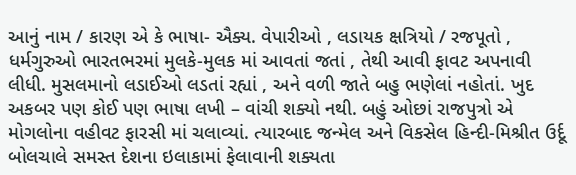આનું નામ / કારણ એ કે ભાષા- ઐક્ય. વેપારીઓ , લડાયક ક્ષત્રિયો / રજપૂતો , ધર્મગુરુઓ ભારતભરમાં મુલકે-મુલક માં આવતાં જતાં , તેથી આવી ફાવટ અપનાવી લીધી. મુસલમાનો લડાઈઓ લડતાં રહ્યાં , અને વળી જાતે બહુ ભણેલાં નહોતાં. ખુદ અકબર પણ કોઈ પણ ભાષા લખી – વાંચી શક્યો નથી. બહું ઓછાં રાજપુત્રો એ મોગલોના વહીવટ ફારસી માં ચલાવ્યાં. ત્યારબાદ જન્મેલ અને વિકસેલ હિન્દી-મિશ્રીત ઉર્દૂ બોલચાલે સમસ્ત દેશના ઇલાકામાં ફેલાવાની શક્યતા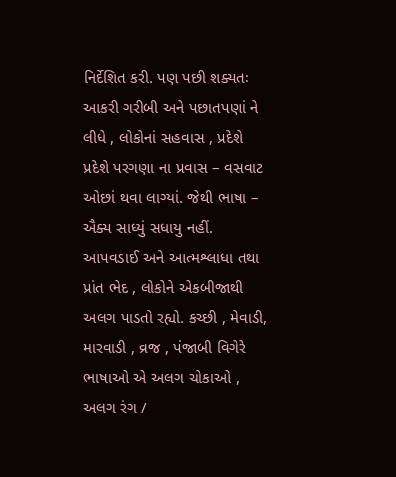નિર્દેશિત કરી. પણ પછી શક્યતઃ આકરી ગરીબી અને પછાતપણાં ને લીધે , લોકોનાં સહવાસ , પ્રદેશે પ્રદેશે પરગણા ના પ્રવાસ – વસવાટ ઓછાં થવા લાગ્યાં. જેથી ભાષા – ઐક્ય સાધ્યું સધાયુ નહીં. આપવડાઈ અને આત્મશ્લાધા તથા પ્રાંત ભેદ , લોકોને એકબીજાથી અલગ પાડતો રહ્યો. કચ્છી , મેવાડી, મારવાડી , વ્રજ , પંજાબી વિગેરે ભાષાઓ એ અલગ ચોકાઓ , અલગ રંગ /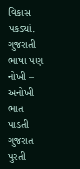વિકાસ પકડ્યાં. ગુજરાતી ભાષા પણ નોખી – અનોખી ભાત પાડતી ગુજરાત પુરતી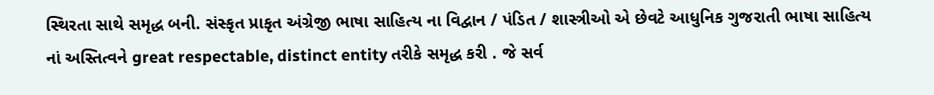સ્થિરતા સાથે સમૃદ્ધ બની. સંસ્કૃત પ્રાકૃત અંગ્રેજી ભાષા સાહિત્ય ના વિદ્વાન / પંડિત / શાસ્ત્રીઓ એ છેવટે આધુનિક ગુજરાતી ભાષા સાહિત્ય નાં અસ્તિત્વને great respectable, distinct entity તરીકે સમૃદ્ધ કરી . જે સર્વ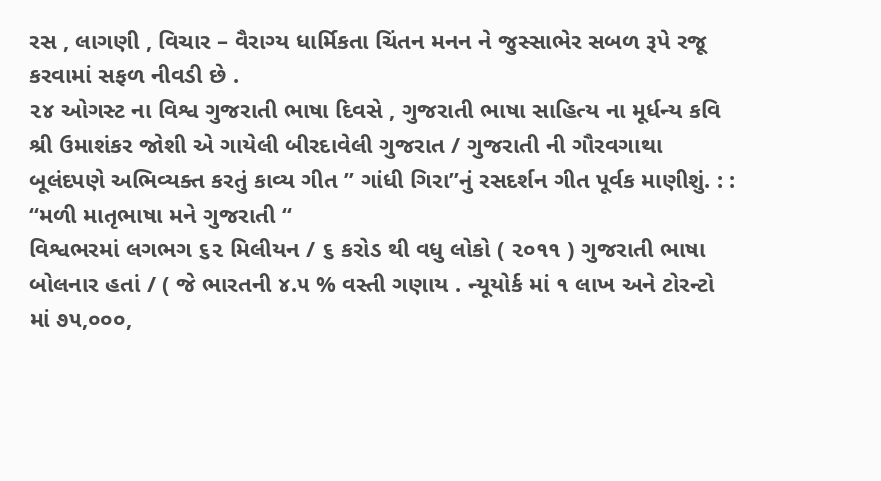રસ , લાગણી , વિચાર – વૈરાગ્ય ધાર્મિકતા ચિંતન મનન ને જુસ્સાભેર સબળ રૂપે રજૂ કરવામાં સફળ નીવડી છે .
૨૪ ઓગસ્ટ ના વિશ્વ ગુજરાતી ભાષા દિવસે , ગુજરાતી ભાષા સાહિત્ય ના મૂર્ધન્ય કવિ શ્રી ઉમાશંકર જોશી એ ગાયેલી બીરદાવેલી ગુજરાત / ગુજરાતી ની ગૌરવગાથા બૂલંદપણે અભિવ્યક્ત કરતું કાવ્ય ગીત ” ગાંધી ગિરા”નું રસદર્શન ગીત પૂર્વક માણીશું. : :
“મળી માતૃભાષા મને ગુજરાતી “
વિશ્વભરમાં લગભગ ૬૨ મિલીયન / ૬ કરોડ થી વધુ લોકો ( ૨૦૧૧ ) ગુજરાતી ભાષા બોલનાર હતાં / ( જે ભારતની ૪.૫ % વસ્તી ગણાય . ન્યૂયોર્ક માં ૧ લાખ અને ટોરન્ટો માં ૭૫,૦૦૦,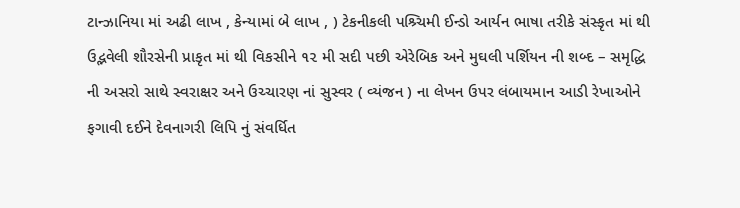ટાન્ઝાનિયા માં અઢી લાખ , કેન્યામાં બે લાખ , ) ટેકનીકલી પશ્ર્ચિમી ઈન્ડો આર્યન ભાષા તરીકે સંસ્કૃત માં થી ઉદ્ભવેલી શૌરસેની પ્રાકૃત માં થી વિકસીને ૧૨ મી સદી પછી એરેબિક અને મુઘલી પર્શિયન ની શબ્દ – સમૃદ્ધિ ની અસરો સાથે સ્વરાક્ષર અને ઉચ્ચારણ નાં સુસ્વર ( વ્યંજન ) ના લેખન ઉપર લંબાયમાન આડી રેખાઓને ફગાવી દઈને દેવનાગરી લિપિ નું સંવર્ધિત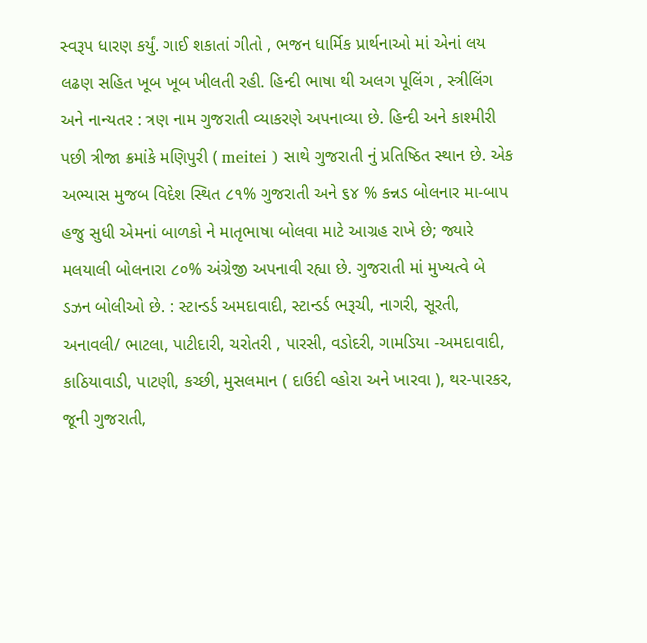સ્વરૂપ ધારણ કર્યું. ગાઈ શકાતાં ગીતો , ભજન ધાર્મિક પ્રાર્થનાઓ માં એનાં લય લઢણ સહિત ખૂબ ખૂબ ખીલતી રહી. હિન્દી ભાષા થી અલગ પૂલિંગ , સ્ત્રીલિંગ અને નાન્યતર : ત્રણ નામ ગુજરાતી વ્યાકરણે અપનાવ્યા છે. હિન્દી અને કાશ્મીરી પછી ત્રીજા ક્રમાંકે મણિપુરી ( meitei ) સાથે ગુજરાતી નું પ્રતિષ્ઠિત સ્થાન છે. એક અભ્યાસ મુજબ વિદેશ સ્થિત ૮૧% ગુજરાતી અને ૬૪ % કન્નડ બોલનાર મા-બાપ હજુ સુધી એમનાં બાળકો ને માતૃભાષા બોલવા માટે આગ્રહ રાખે છે; જ્યારે મલયાલી બોલનારા ૮૦% અંગ્રેજી અપનાવી રહ્યા છે. ગુજરાતી માં મુખ્યત્વે બે ડઝન બોલીઓ છે. : સ્ટાન્ડર્ડ અમદાવાદી, સ્ટાન્ડર્ડ ભરૂચી, નાગરી, સૂરતી, અનાવલી/ ભાટલા, પાટીદારી, ચરોતરી , પારસી, વડોદરી, ગામડિયા -અમદાવાદી, કાઠિયાવાડી, પાટણી, કચ્છી, મુસલમાન ( દાઉદી વ્હોરા અને ખારવા ), થર-પારકર, જૂની ગુજરાતી,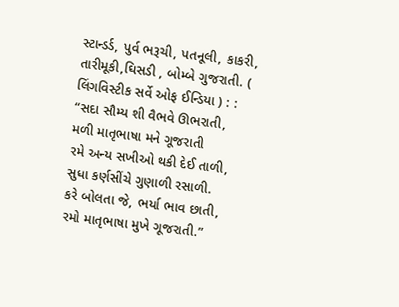સ્ટાન્ડર્ડ, પુર્વ ભરૂચી, પતનૂલી, કાકરી, તારીમૂકી,ઘિસડી , બોમ્બે ગુજરાતી. ( લિંગવિસ્ટીક સર્વે ઓફ ઈન્ડિયા ) : :
“સદા સૌમ્ય શી વૈભવે ઊભરાતી,
મળી માતૃભાષા મને ગૂજરાતી
રમે અન્ય સખીઓ થકી દેઈ તાળી,
સુધા કર્ણસીંચે ગુણાળી રસાળી.
કરે બોલતા જે, ભર્યા ભાવ છાતી,
રમો માતૃભાષા મુખે ગૂજરાતી.”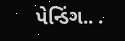પેન્ડિંગ.. .